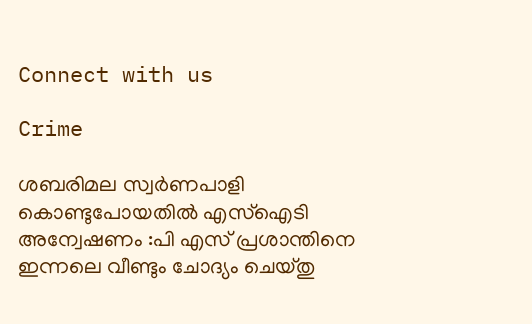Connect with us

Crime

ശബരിമല സ്വർണപാളി കൊണ്ടുപോയതിൽ എസ്‌ഐടി അന്വേഷണം :പി എസ് പ്രശാന്തിനെ ഇന്നലെ വീണ്ടും ചോദ്യം ചെയ്തു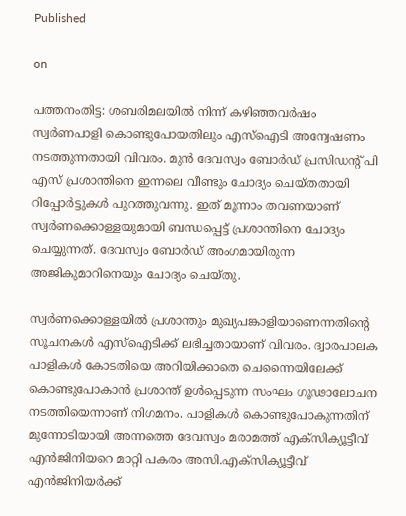Published

on

പത്തനംതിട്ട: ശബരിമലയിൽ നിന്ന് കഴിഞ്ഞവർഷം സ്വർണപാളി കൊണ്ടുപോയതിലും എസ്‌ഐടി അന്വേഷണം നടത്തുന്നതായി വിവരം. മുൻ ദേവസ്വം ബോർഡ് പ്രസിഡന്റ് പി എസ് പ്രശാന്തിനെ ഇന്നലെ വീണ്ടും ചോദ്യം ചെയ്തതായി റിപ്പോർട്ടുകൾ പുറത്തുവന്നു. ഇത് മൂന്നാം തവണയാണ് സ്വർണക്കൊള്ളയുമായി ബന്ധപ്പെട്ട് പ്രശാന്തിനെ ചോദ്യം ചെയ്യുന്നത്. ദേവസ്വം ബോർഡ് അംഗമായിരുന്ന അജികുമാറിനെയും ചോദ്യം ചെയ്തു.

സ്വർണക്കൊള്ളയിൽ പ്രശാന്തും മുഖ്യപങ്കാളിയാണെന്നതിന്റെ സൂചനകൾ എസ്‌ഐടിക്ക് ലഭിച്ചതായാണ് വിവരം. ദ്വാരപാലക പാളികൾ കോടതിയെ അറിയിക്കാതെ ചെന്നൈയിലേക്ക് കൊണ്ടുപോകാൻ പ്രശാന്ത് ഉൾപ്പെടുന്ന സംഘം ഗൂഢാലോചന നടത്തിയെന്നാണ് നിഗമനം. പാളികൾ കൊണ്ടുപോകുന്നതിന് മുന്നോടിയായി അന്നത്തെ ദേവസ്വം മരാമത്ത് എക്സിക്യൂട്ടീവ് എൻജിനിയറെ മാറ്റി പകരം അസി.എക്സിക്യൂട്ടീവ് എൻജിനിയർക്ക്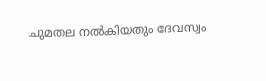ചുമതല നൽകിയതും ദേവസ്വം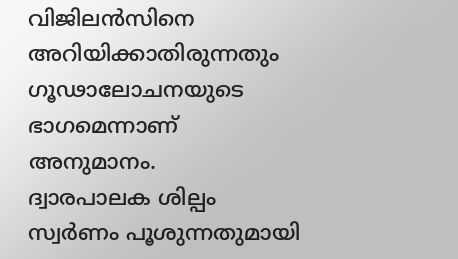വിജിലൻസിനെ അറിയിക്കാതിരുന്നതും ഗൂഢാലോചനയുടെ ഭാഗമെന്നാണ് അനുമാനം.
ദ്വാരപാലക ശില്പം സ്വർണം പൂശുന്നതുമായി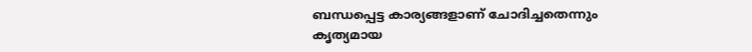ബന്ധപ്പെട്ട കാര്യങ്ങളാണ് ചോദിച്ചതെന്നും കൃത്യമായ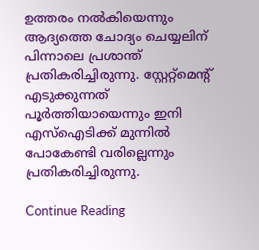ഉത്തരം നൽകിയെന്നും ആദ്യത്തെ ചോദ്യം ചെയ്യലിന് പിന്നാലെ പ്രശാന്ത് പ്രതികരിച്ചിരുന്നു. സ്റ്റേറ്റ്‌മെന്റ് എടുക്കുന്നത് പൂർത്തിയായെന്നും ഇനി എസ്‌ഐടിക്ക് മുന്നിൽ പോകേണ്ടി വരില്ലെന്നും പ്രതികരിച്ചിരുന്നു.

Continue Reading